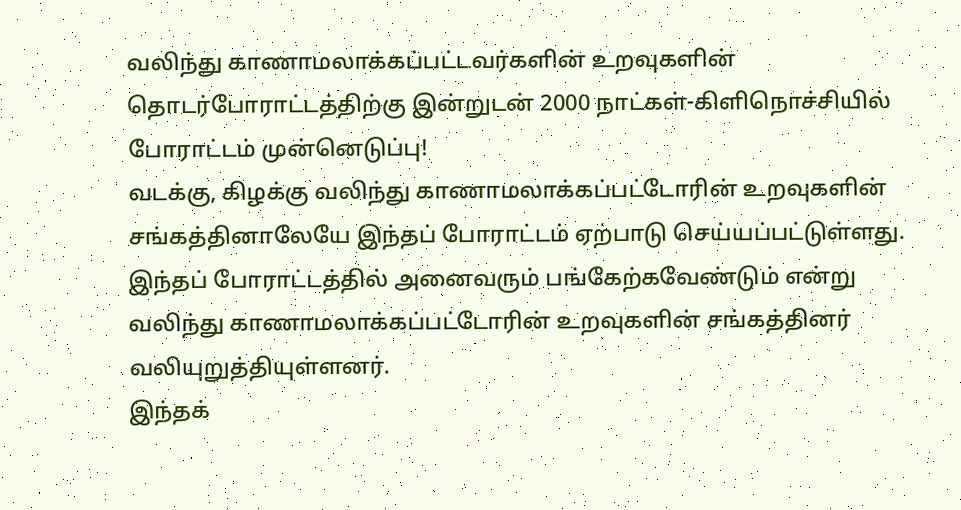வலிந்து காணாமலாக்கப்பட்டவர்களின் உறவுகளின் தொடர்போராட்டத்திற்கு இன்றுடன் 2000 நாட்கள்-கிளிநொச்சியில் போராட்டம் முன்னெடுப்பு!
வடக்கு, கிழக்கு வலிந்து காணாமலாக்கப்பட்டோரின் உறவுகளின் சங்கத்தினாலேயே இந்தப் போராட்டம் ஏற்பாடு செய்யப்பட்டுள்ளது.
இந்தப் போராட்டத்தில் அனைவரும் பங்கேற்கவேண்டும் என்று வலிந்து காணாமலாக்கப்பட்டோரின் உறவுகளின் சங்கத்தினர் வலியுறுத்தியுள்ளனர்.
இந்தக்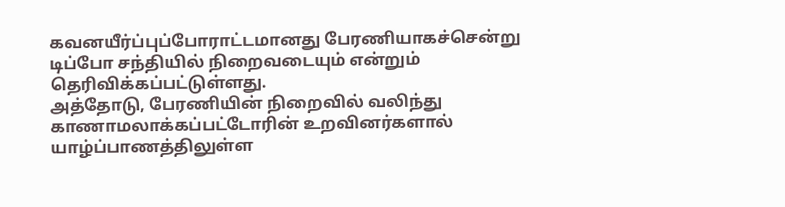கவனயீர்ப்புப்போராட்டமானது பேரணியாகச்சென்று டிப்போ சந்தியில் நிறைவடையும் என்றும் தெரிவிக்கப்பட்டுள்ளது.
அத்தோடு, பேரணியின் நிறைவில் வலிந்து காணாமலாக்கப்பட்டோரின் உறவினர்களால் யாழ்ப்பாணத்திலுள்ள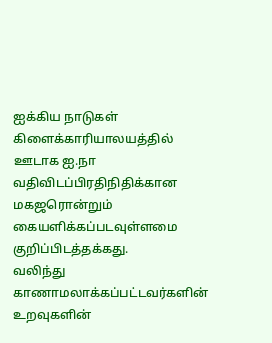ஐக்கிய நாடுகள் கிளைக்காரியாலயத்தில் ஊடாக ஐ.நா வதிவிடப்பிரதிநிதிக்கான மகஜரொன்றும் கையளிக்கப்படவுள்ளமை குறிப்பிடத்தக்கது.
வலிந்து காணாமலாக்கப்பட்டவர்களின் உறவுகளின்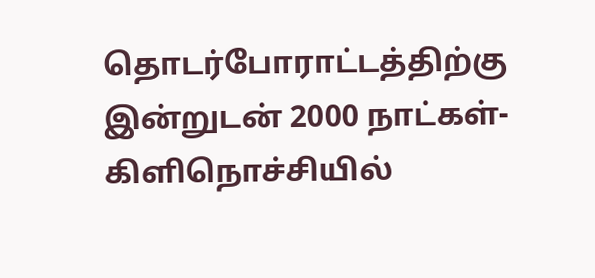தொடர்போராட்டத்திற்கு இன்றுடன் 2000 நாட்கள்-கிளிநொச்சியில்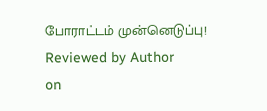போராட்டம் முன்னெடுப்பு!
Reviewed by Author
on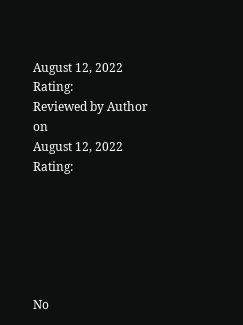August 12, 2022
Rating:
Reviewed by Author
on
August 12, 2022
Rating:






No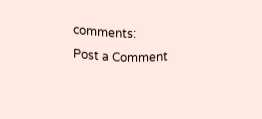comments:
Post a Comment